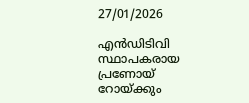27/01/2026

എന്‍ഡിടിവി സ്ഥാപകരായ പ്രണോയ് റോയ്ക്കും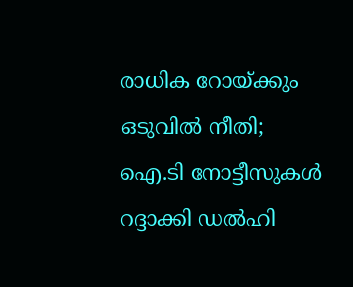രാധിക റോയ്ക്കും ഒടുവില്‍ നീതി; ഐ.ടി നോട്ടീസുകള്‍ റദ്ദാക്കി ഡല്‍ഹി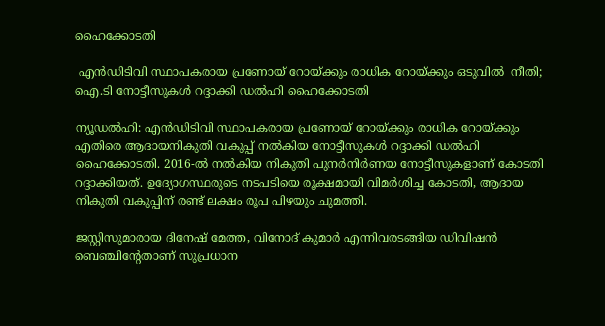ഹൈക്കോടതി

 എന്‍ഡിടിവി സ്ഥാപകരായ പ്രണോയ് റോയ്ക്കും രാധിക റോയ്ക്കും ഒടുവില്‍  നീതി; ഐ.ടി നോട്ടീസുകള്‍ റദ്ദാക്കി ഡല്‍ഹി ഹൈക്കോടതി

ന്യൂഡല്‍ഹി: എന്‍ഡിടിവി സ്ഥാപകരായ പ്രണോയ് റോയ്ക്കും രാധിക റോയ്ക്കും എതിരെ ആദായനികുതി വകുപ്പ് നല്‍കിയ നോട്ടീസുകള്‍ റദ്ദാക്കി ഡല്‍ഹി ഹൈക്കോടതി. 2016-ല്‍ നല്‍കിയ നികുതി പുനര്‍നിര്‍ണയ നോട്ടീസുകളാണ് കോടതി റദ്ദാക്കിയത്. ഉദ്യോഗസ്ഥരുടെ നടപടിയെ രൂക്ഷമായി വിമര്‍ശിച്ച കോടതി, ആദായ നികുതി വകുപ്പിന് രണ്ട് ലക്ഷം രൂപ പിഴയും ചുമത്തി.

ജസ്റ്റിസുമാരായ ദിനേഷ് മേത്ത, വിനോദ് കുമാര്‍ എന്നിവരടങ്ങിയ ഡിവിഷന്‍ ബെഞ്ചിന്റേതാണ് സുപ്രധാന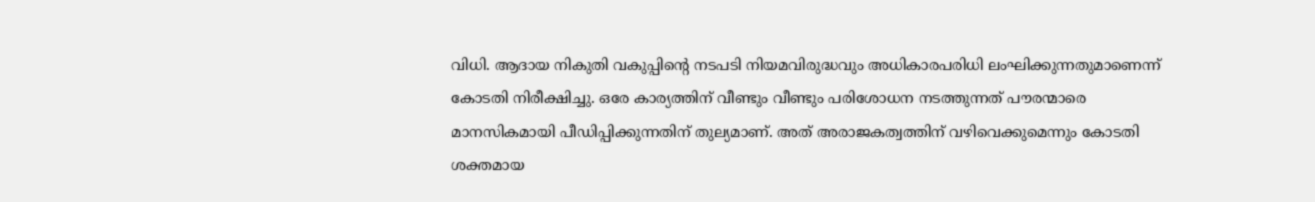വിധി. ആദായ നികുതി വകുപ്പിന്റെ നടപടി നിയമവിരുദ്ധവും അധികാരപരിധി ലംഘിക്കുന്നതുമാണെന്ന് കോടതി നിരീക്ഷിച്ചു. ഒരേ കാര്യത്തിന് വീണ്ടും വീണ്ടും പരിശോധന നടത്തുന്നത് പൗരന്മാരെ മാനസികമായി പീഡിപ്പിക്കുന്നതിന് തുല്യമാണ്. അത് അരാജകത്വത്തിന് വഴിവെക്കുമെന്നും കോടതി ശക്തമായ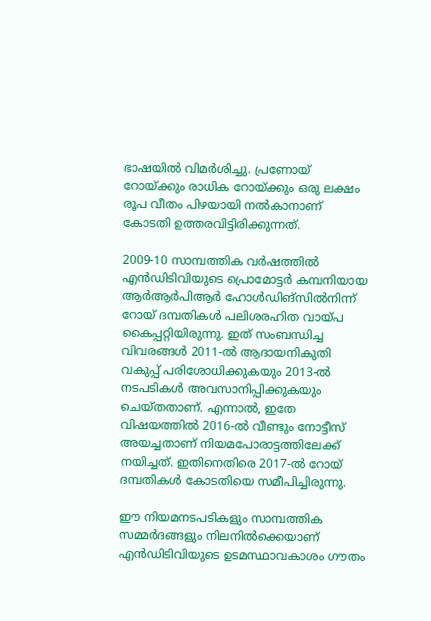ഭാഷയില്‍ വിമര്‍ശിച്ചു. പ്രണോയ് റോയ്ക്കും രാധിക റോയ്ക്കും ഒരു ലക്ഷം രൂപ വീതം പിഴയായി നല്‍കാനാണ് കോടതി ഉത്തരവിട്ടിരിക്കുന്നത്.

2009-10 സാമ്പത്തിക വര്‍ഷത്തില്‍ എന്‍ഡിടിവിയുടെ പ്രൊമോട്ടര്‍ കമ്പനിയായ ആര്‍ആര്‍പിആര്‍ ഹോള്‍ഡിങ്‌സില്‍നിന്ന് റോയ് ദമ്പതികള്‍ പലിശരഹിത വായ്പ കൈപ്പറ്റിയിരുന്നു. ഇത് സംബന്ധിച്ച വിവരങ്ങള്‍ 2011-ല്‍ ആദായനികുതി വകുപ്പ് പരിശോധിക്കുകയും 2013-ല്‍ നടപടികള്‍ അവസാനിപ്പിക്കുകയും ചെയ്തതാണ്. എന്നാല്‍, ഇതേ വിഷയത്തില്‍ 2016-ല്‍ വീണ്ടും നോട്ടീസ് അയച്ചതാണ് നിയമപോരാട്ടത്തിലേക്ക് നയിച്ചത്. ഇതിനെതിരെ 2017-ല്‍ റോയ് ദമ്പതികള്‍ കോടതിയെ സമീപിച്ചിരുന്നു.

ഈ നിയമനടപടികളും സാമ്പത്തിക സമ്മര്‍ദങ്ങളും നിലനില്‍ക്കെയാണ് എന്‍ഡിടിവിയുടെ ഉടമസ്ഥാവകാശം ഗൗതം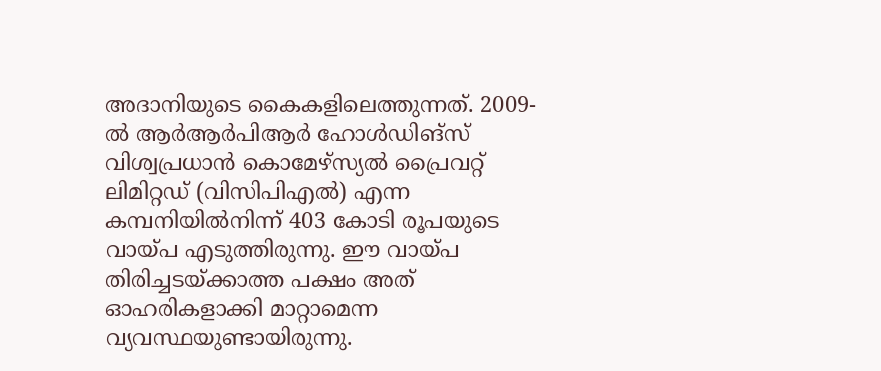അദാനിയുടെ കൈകളിലെത്തുന്നത്. 2009-ല്‍ ആര്‍ആര്‍പിആര്‍ ഹോള്‍ഡിങ്സ് വിശ്വപ്രധാന്‍ കൊമേഴ്‌സ്യല്‍ പ്രൈവറ്റ് ലിമിറ്റഡ് (വിസിപിഎല്‍) എന്ന കമ്പനിയില്‍നിന്ന് 403 കോടി രൂപയുടെ വായ്പ എടുത്തിരുന്നു. ഈ വായ്പ തിരിച്ചടയ്ക്കാത്ത പക്ഷം അത് ഓഹരികളാക്കി മാറ്റാമെന്ന വ്യവസ്ഥയുണ്ടായിരുന്നു.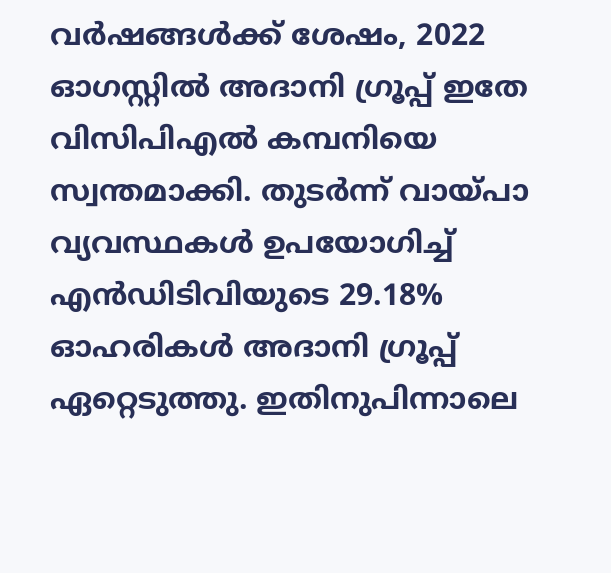വര്‍ഷങ്ങള്‍ക്ക് ശേഷം, 2022 ഓഗസ്റ്റില്‍ അദാനി ഗ്രൂപ്പ് ഇതേ വിസിപിഎല്‍ കമ്പനിയെ സ്വന്തമാക്കി. തുടര്‍ന്ന് വായ്പാ വ്യവസ്ഥകള്‍ ഉപയോഗിച്ച് എന്‍ഡിടിവിയുടെ 29.18% ഓഹരികള്‍ അദാനി ഗ്രൂപ്പ് ഏറ്റെടുത്തു. ഇതിനുപിന്നാലെ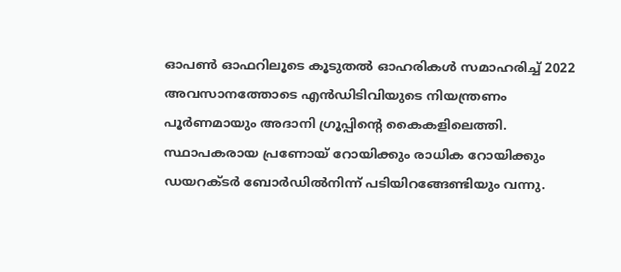ഓപണ്‍ ഓഫറിലൂടെ കൂടുതല്‍ ഓഹരികള്‍ സമാഹരിച്ച് 2022 അവസാനത്തോടെ എന്‍ഡിടിവിയുടെ നിയന്ത്രണം പൂര്‍ണമായും അദാനി ഗ്രൂപ്പിന്റെ കൈകളിലെത്തി. സ്ഥാപകരായ പ്രണോയ് റോയിക്കും രാധിക റോയിക്കും ഡയറക്ടര്‍ ബോര്‍ഡില്‍നിന്ന് പടിയിറങ്ങേണ്ടിയും വന്നു.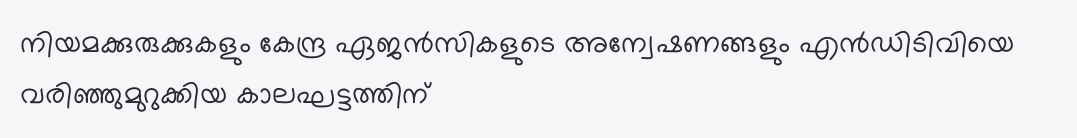നിയമക്കുരുക്കുകളും കേന്ദ്ര ഏജന്‍സികളുടെ അന്വേഷണങ്ങളും എന്‍ഡിടിവിയെ വരിഞ്ഞുമുറുക്കിയ കാലഘട്ടത്തിന്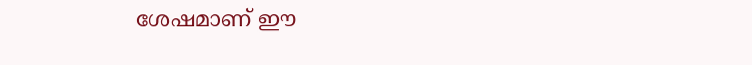ശേഷമാണ് ഈ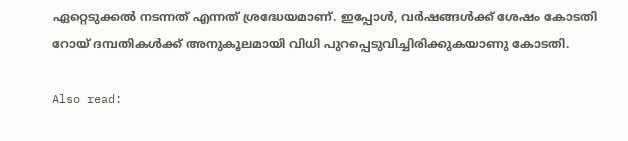ഏറ്റെടുക്കല്‍ നടന്നത് എന്നത് ശ്രദ്ധേയമാണ്. ഇപ്പോള്‍, വര്‍ഷങ്ങള്‍ക്ക് ശേഷം കോടതി റോയ് ദമ്പതികള്‍ക്ക് അനുകൂലമായി വിധി പുറപ്പെടുവിച്ചിരിക്കുകയാണു കോടതി.

Also read: